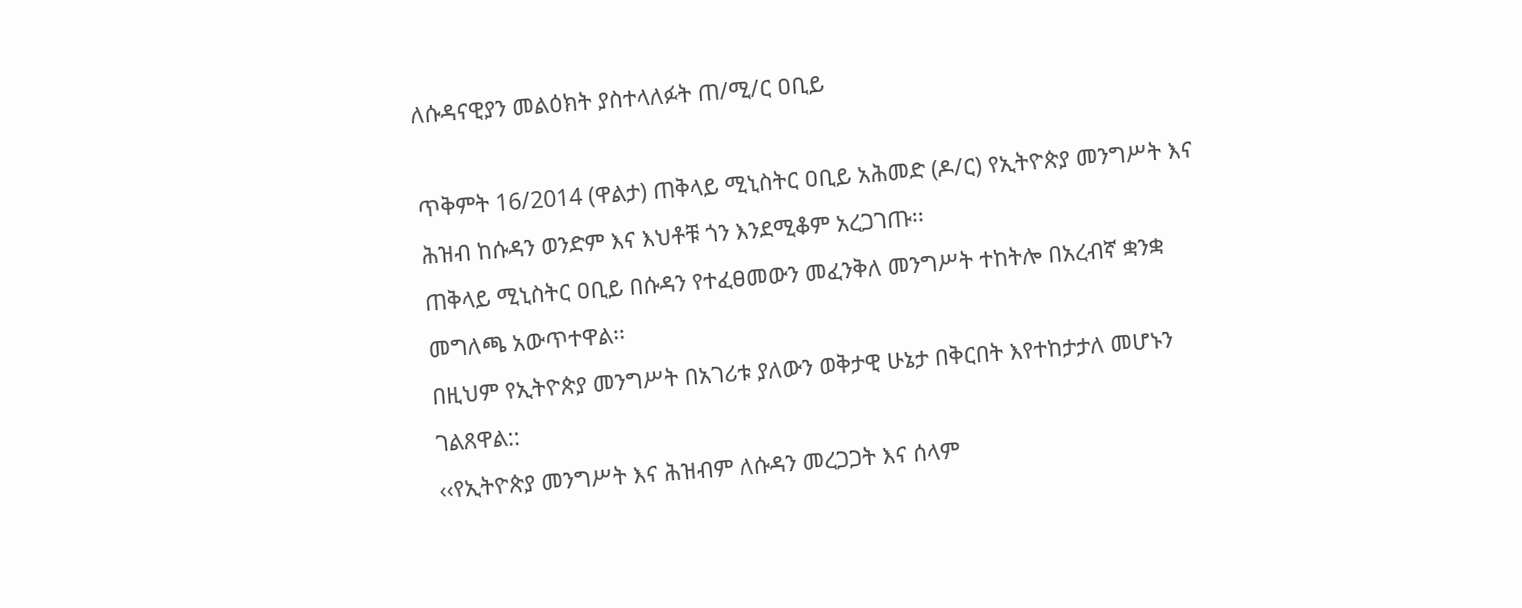ለሱዳናዊያን መልዕክት ያስተላለፉት ጠ/ሚ/ር ዐቢይ

ጥቅምት 16/2014 (ዋልታ) ጠቅላይ ሚኒስትር ዐቢይ አሕመድ (ዶ/ር) የኢትዮጵያ መንግሥት እና ሕዝብ ከሱዳን ወንድም እና እህቶቹ ጎን እንደሚቆም አረጋገጡ፡፡
ጠቅላይ ሚኒስትር ዐቢይ በሱዳን የተፈፀመውን መፈንቅለ መንግሥት ተከትሎ በአረብኛ ቋንቋ መግለጫ አውጥተዋል፡፡
በዚህም የኢትዮጵያ መንግሥት በአገሪቱ ያለውን ወቅታዊ ሁኔታ በቅርበት እየተከታታለ መሆኑን ገልጸዋል::
‹‹የኢትዮጵያ መንግሥት እና ሕዝብም ለሱዳን መረጋጋት እና ሰላም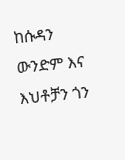ከሱዳን ውንድም እና እህቶቻን ጎን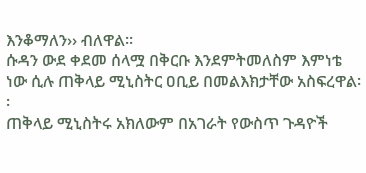እንቆማለን›› ብለዋል፡፡
ሱዳን ውደ ቀደመ ሰላሟ በቅርቡ እንደምትመለስም እምነቴ ነው ሲሉ ጠቅላይ ሚኒስትር ዐቢይ በመልእክታቸው አስፍረዋል፡፡
ጠቅላይ ሚኒስትሩ አክለውም በአገራት የውስጥ ጉዳዮች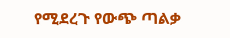የሚደረጉ የውጭ ጣልቃ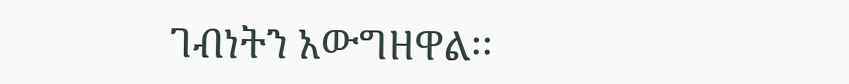ገብነትን አውግዘዋል፡፡